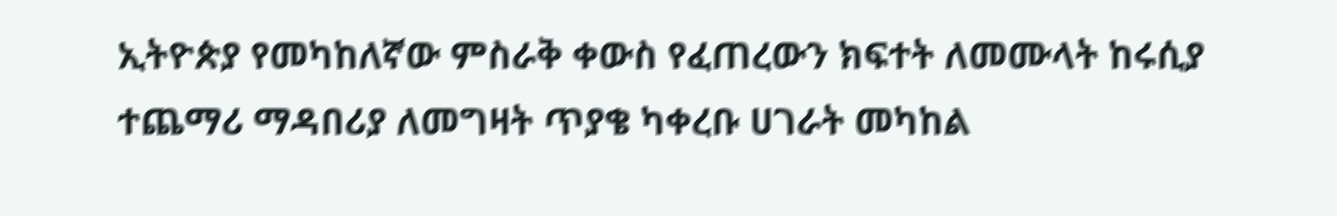ኢትዮጵያ የመካከለኛው ምስራቅ ቀውስ የፈጠረውን ክፍተት ለመሙላት ከሩሲያ ተጨማሪ ማዳበሪያ ለመግዛት ጥያቄ ካቀረቡ ሀገራት መካከል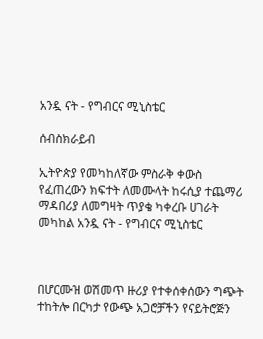አንዷ ናት - የግብርና ሚኒስቴር

ሰብስክራይብ

ኢትዮጵያ የመካከለኛው ምስራቅ ቀውስ የፈጠረውን ክፍተት ለመሙላት ከሩሲያ ተጨማሪ ማዳበሪያ ለመግዛት ጥያቄ ካቀረቡ ሀገራት መካከል አንዷ ናት - የግብርና ሚኒስቴር



በሆርሙዝ ወሽመጥ ዙሪያ የተቀሰቀሰውን ግጭት ተከትሎ በርካታ የውጭ አጋሮቻችን የናይትሮጅን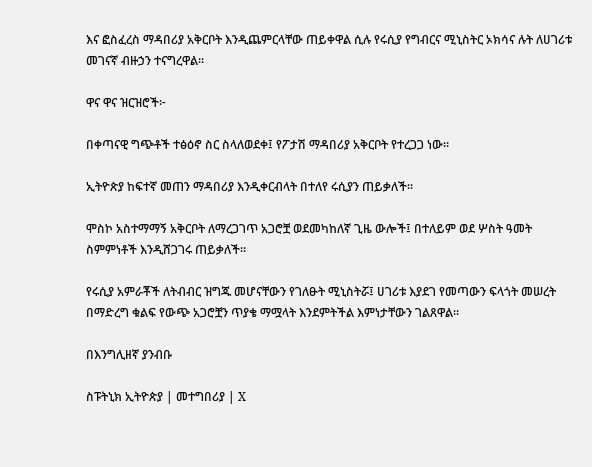እና ፎስፈረስ ማዳበሪያ አቅርቦት እንዲጨምርላቸው ጠይቀዋል ሲሉ የሩሲያ የግብርና ሚኒስትር ኦክሳና ሉት ለሀገሪቱ መገናኛ ብዙኃን ተናግረዋል።

ዋና ዋና ዝርዝሮች፦

በቀጣናዊ ግጭቶች ተፅዕኖ ስር ስላለወደቀ፤ የፖታሽ ማዳበሪያ አቅርቦት የተረጋጋ ነው።

ኢትዮጵያ ከፍተኛ መጠን ማዳበሪያ እንዲቀርብላት በተለየ ሩሲያን ጠይቃለች።

ሞስኮ አስተማማኝ አቅርቦት ለማረጋገጥ አጋሮቿ ወደመካከለኛ ጊዜ ውሎች፤ በተለይም ወደ ሦስት ዓመት ስምምነቶች እንዲሸጋገሩ ጠይቃለች።

የሩሲያ አምራቾች ለትብብር ዝግጁ መሆናቸውን የገለፁት ሚኒስትሯ፤ ሀገሪቱ እያደገ የመጣውን ፍላጎት መሠረት በማድረግ ቁልፍ የውጭ አጋሮቿን ጥያቄ ማሟላት እንደምትችል እምነታቸውን ገልጸዋል።

በእንግሊዘኛ ያንብቡ

ስፑትኒክ ኢትዮጵያ | መተግበሪያ | X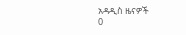አዳዲስ ዜናዎች
0